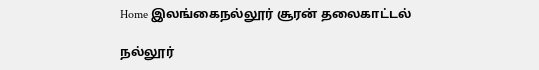Home இலங்கைநல்லூர் சூரன் தலைகாட்டல்

நல்லூர்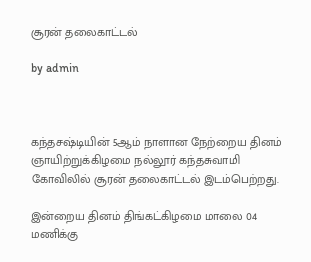சூரன் தலைகாட்டல்

by admin



கந்தசஷ்டியின் 5ஆம் நாளான நேற்றைய தினம் ஞாயிற்றுக்கிழமை நல்லூர் கந்தசுவாமி கோவிலில் சூரன் தலைகாட்டல் இடம்பெற்றது.

இன்றைய தினம் திங்கட்கிழமை மாலை 04 மணிக்கு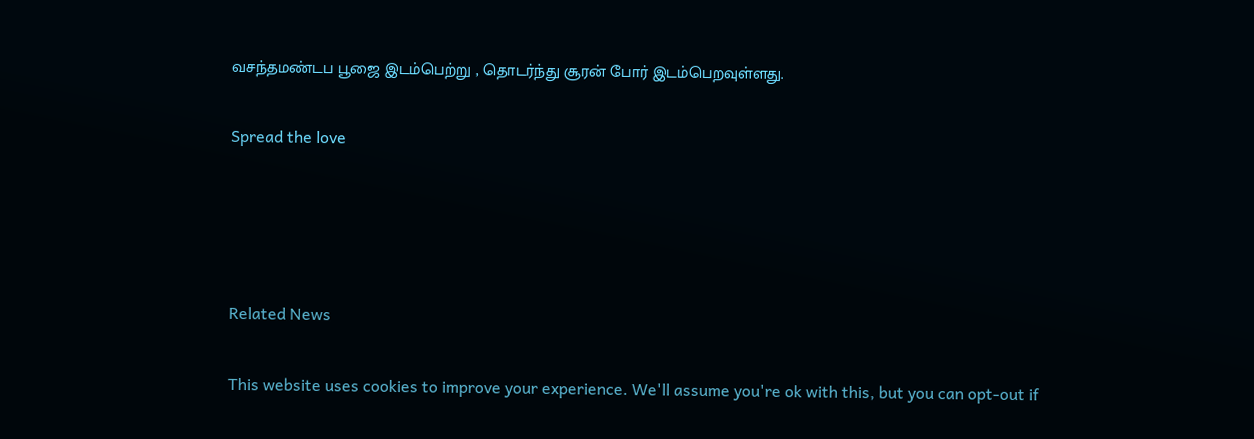வசந்தமண்டப பூஜை இடம்பெற்று , தொடர்ந்து சூரன் போர் இடம்பெறவுள்ளது.

Spread the love




Related News

This website uses cookies to improve your experience. We'll assume you're ok with this, but you can opt-out if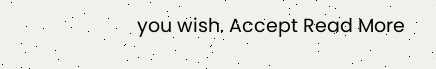you wish. Accept Read More